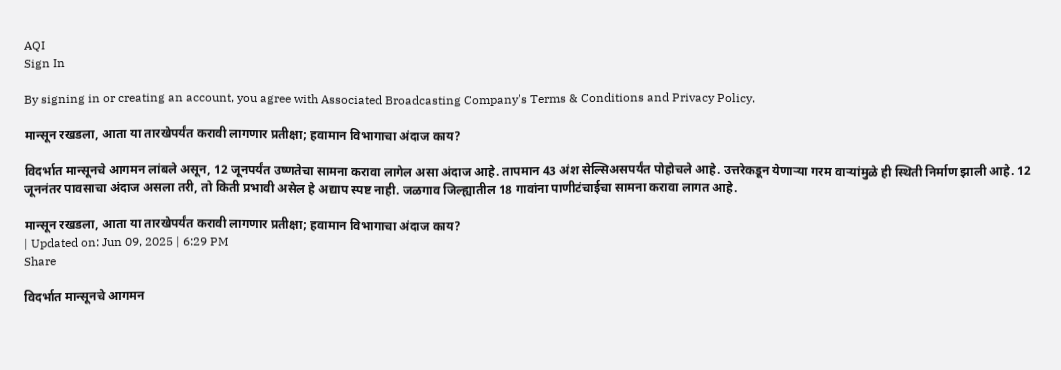AQI
Sign In

By signing in or creating an account, you agree with Associated Broadcasting Company's Terms & Conditions and Privacy Policy.

मान्सून रखडला, आता या तारखेपर्यंत करावी लागणार प्रतीक्षा; हवामान विभागाचा अंदाज काय?

विदर्भात मान्सूनचे आगमन लांबले असून, 12 जूनपर्यंत उष्णतेचा सामना करावा लागेल असा अंदाज आहे. तापमान 43 अंश सेल्सिअसपर्यंत पोहोचले आहे. उत्तरेकडून येणाऱ्या गरम वाऱ्यांमुळे ही स्थिती निर्माण झाली आहे. 12 जूननंतर पावसाचा अंदाज असला तरी, तो किती प्रभावी असेल हे अद्याप स्पष्ट नाही. जळगाव जिल्ह्यातील 18 गावांना पाणीटंचाईचा सामना करावा लागत आहे.

मान्सून रखडला, आता या तारखेपर्यंत करावी लागणार प्रतीक्षा; हवामान विभागाचा अंदाज काय?
| Updated on: Jun 09, 2025 | 6:29 PM
Share

विदर्भात मान्सूनचे आगमन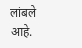लांबले आहे.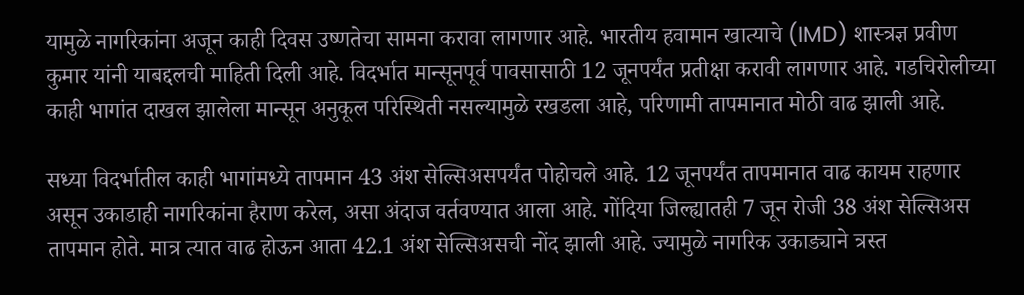यामुळे नागरिकांना अजून काही दिवस उष्णतेचा सामना करावा लागणार आहे. भारतीय हवामान खात्याचे (IMD) शास्त्रज्ञ प्रवीण कुमार यांनी याबद्दलची माहिती दिली आहे. विदर्भात मान्सूनपूर्व पावसासाठी 12 जूनपर्यंत प्रतीक्षा करावी लागणार आहे. गडचिरोलीच्या काही भागांत दाखल झालेला मान्सून अनुकूल परिस्थिती नसल्यामुळे रखडला आहे, परिणामी तापमानात मोठी वाढ झाली आहे.

सध्या विदर्भातील काही भागांमध्ये तापमान 43 अंश सेल्सिअसपर्यंत पोहोचले आहे. 12 जूनपर्यंत तापमानात वाढ कायम राहणार असून उकाडाही नागरिकांना हैराण करेल, असा अंदाज वर्तवण्यात आला आहे. गोंदिया जिल्ह्यातही 7 जून रोजी 38 अंश सेल्सिअस तापमान होते. मात्र त्यात वाढ होऊन आता 42.1 अंश सेल्सिअसची नोंद झाली आहे. ज्यामुळे नागरिक उकाड्याने त्रस्त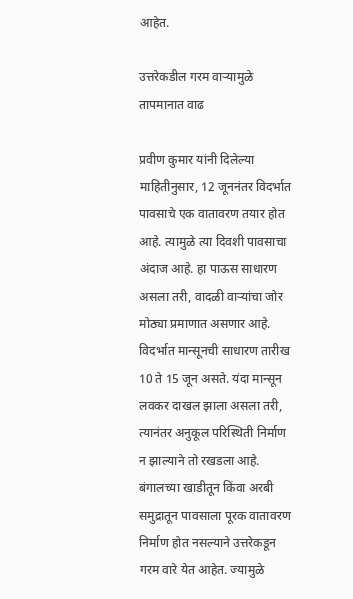आहेत.

उत्तरेकडील गरम वाऱ्यामुळे तापमानात वाढ

प्रवीण कुमार यांनी दिलेल्या माहितीनुसार, 12 जूननंतर विदर्भात पावसाचे एक वातावरण तयार होत आहे. त्यामुळे त्या दिवशी पावसाचा अंदाज आहे. हा पाऊस साधारण असला तरी, वादळी वाऱ्यांचा जोर मोठ्या प्रमाणात असणार आहे. विदर्भात मान्सूनची साधारण तारीख 10 ते 15 जून असते. यंदा मान्सून लवकर दाखल झाला असला तरी, त्यानंतर अनुकूल परिस्थिती निर्माण न झाल्याने तो रखडला आहे. बंगालच्या खाडीतून किंवा अरबी समुद्रातून पावसाला पूरक वातावरण निर्माण होत नसल्याने उत्तरेकडून गरम वारे येत आहेत. ज्यामुळे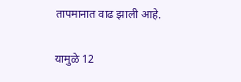तापमानात वाढ झाली आहे.

यामुळे 12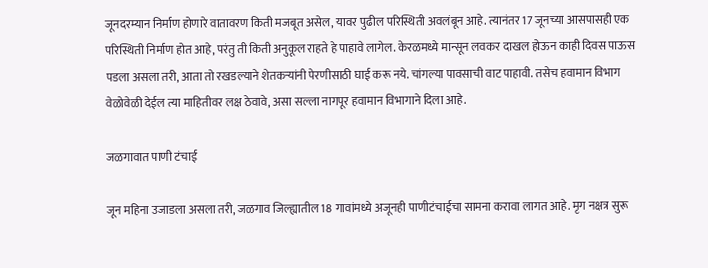जूनदरम्यान निर्माण होणारे वातावरण किती मजबूत असेल, यावर पुढील परिस्थिती अवलंबून आहे. त्यानंतर 17 जूनच्या आसपासही एक परिस्थिती निर्माण होत आहे, परंतु ती किती अनुकूल राहते हे पाहावे लागेल. केरळमध्ये मान्सून लवकर दाखल होऊन काही दिवस पाऊस पडला असला तरी, आता तो रखडल्याने शेतकऱ्यांनी पेरणीसाठी घाई करू नये. चांगल्या पावसाची वाट पाहावी. तसेच हवामान विभाग वेळोवेळी देईल त्या माहितीवर लक्ष ठेवावे, असा सल्ला नागपूर हवामान विभागाने दिला आहे.

जळगावात पाणी टंचाई

जून महिना उजाडला असला तरी, जळगाव जिल्ह्यातील 18 गावांमध्ये अजूनही पाणीटंचाईचा सामना करावा लागत आहे. मृग नक्षत्र सुरू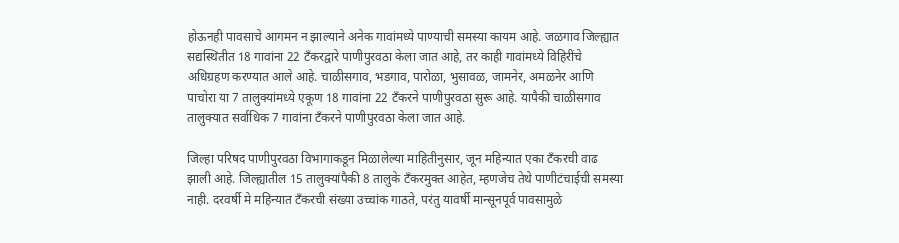होऊनही पावसाचे आगमन न झाल्याने अनेक गावांमध्ये पाण्याची समस्या कायम आहे. जळगाव जिल्ह्यात सद्यस्थितीत 18 गावांना 22 टँकरद्वारे पाणीपुरवठा केला जात आहे, तर काही गावांमध्ये विहिरींचे अधिग्रहण करण्यात आले आहे. चाळीसगाव, भडगाव, पारोळा, भुसावळ, जामनेर, अमळनेर आणि पाचोरा या 7 तालुक्यांमध्ये एकूण 18 गावांना 22 टँकरने पाणीपुरवठा सुरू आहे. यापैकी चाळीसगाव तालुक्यात सर्वाधिक 7 गावांना टँकरने पाणीपुरवठा केला जात आहे.

जिल्हा परिषद पाणीपुरवठा विभागाकडून मिळालेल्या माहितीनुसार, जून महिन्यात एका टँकरची वाढ झाली आहे. जिल्ह्यातील 15 तालुक्यांपैकी 8 तालुके टँकरमुक्त आहेत, म्हणजेच तेथे पाणीटंचाईची समस्या नाही. दरवर्षी मे महिन्यात टँकरची संख्या उच्चांक गाठते, परंतु यावर्षी मान्सूनपूर्व पावसामुळे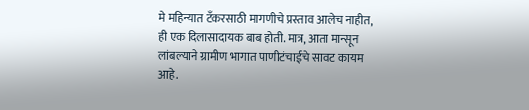मे महिन्यात टँकरसाठी मागणीचे प्रस्ताव आलेच नाहीत, ही एक दिलासादायक बाब होती. मात्र, आता मान्सून लांबल्याने ग्रामीण भागात पाणीटंचाईचे सावट कायम आहे.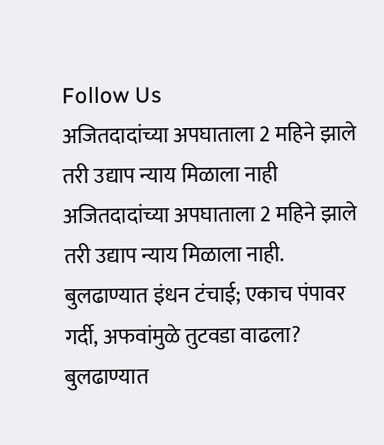Follow Us
अजितदादांच्या अपघाताला 2 महिने झाले तरी उद्याप न्याय मिळाला नाही
अजितदादांच्या अपघाताला 2 महिने झाले तरी उद्याप न्याय मिळाला नाही.
बुलढाण्यात इंधन टंचाई; एकाच पंपावर गर्दी, अफवांमुळे तुटवडा वाढला?
बुलढाण्यात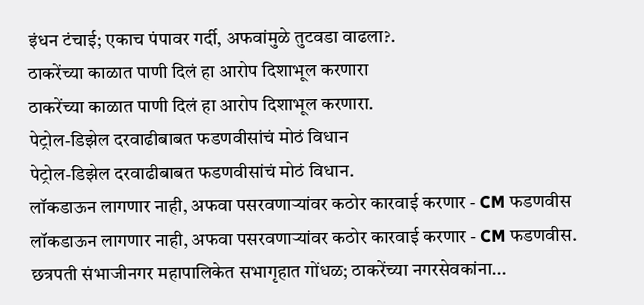इंधन टंचाई; एकाच पंपावर गर्दी, अफवांमुळे तुटवडा वाढला?.
ठाकरेंच्या काळात पाणी दिलं हा आरोप दिशाभूल करणारा
ठाकरेंच्या काळात पाणी दिलं हा आरोप दिशाभूल करणारा.
पेट्रोल-डिझेल दरवाढीबाबत फडणवीसांचं मोठं विधान
पेट्रोल-डिझेल दरवाढीबाबत फडणवीसांचं मोठं विधान.
लॉकडाऊन लागणार नाही, अफवा पसरवणाऱ्यांवर कठोर कारवाई करणार - CM फडणवीस
लॉकडाऊन लागणार नाही, अफवा पसरवणाऱ्यांवर कठोर कारवाई करणार - CM फडणवीस.
छत्रपती संभाजीनगर महापालिकेत सभागृहात गोंधळ; ठाकरेंच्या नगरसेवकांना...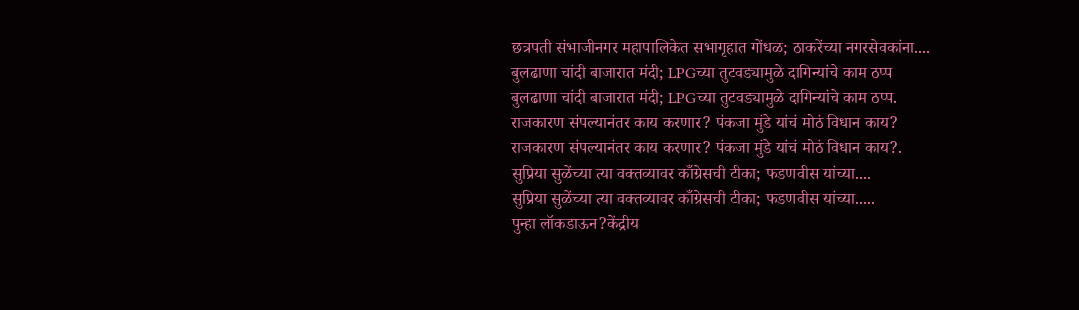छत्रपती संभाजीनगर महापालिकेत सभागृहात गोंधळ; ठाकरेंच्या नगरसेवकांना....
बुलढाणा चांदी बाजारात मंदी; LPGच्या तुटवड्यामुळे दागिन्यांचे काम ठप्प
बुलढाणा चांदी बाजारात मंदी; LPGच्या तुटवड्यामुळे दागिन्यांचे काम ठप्प.
राजकारण संपल्यानंतर काय करणार? पंकजा मुंडे यांचं मोठं विधान काय?
राजकारण संपल्यानंतर काय करणार? पंकजा मुंडे यांचं मोठं विधान काय?.
सुप्रिया सुळेंच्या त्या वक्तव्यावर काँग्रेसची टीका; फडणवीस यांच्या....
सुप्रिया सुळेंच्या त्या वक्तव्यावर काँग्रेसची टीका; फडणवीस यांच्या.....
पुन्हा लॉकडाऊन?केंद्रीय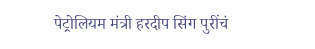पेट्रोलियम मंत्री हरदीप सिंग पुरींचं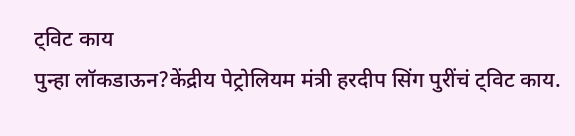ट्विट काय
पुन्हा लॉकडाऊन?केंद्रीय पेट्रोलियम मंत्री हरदीप सिंग पुरींचं ट्विट काय.